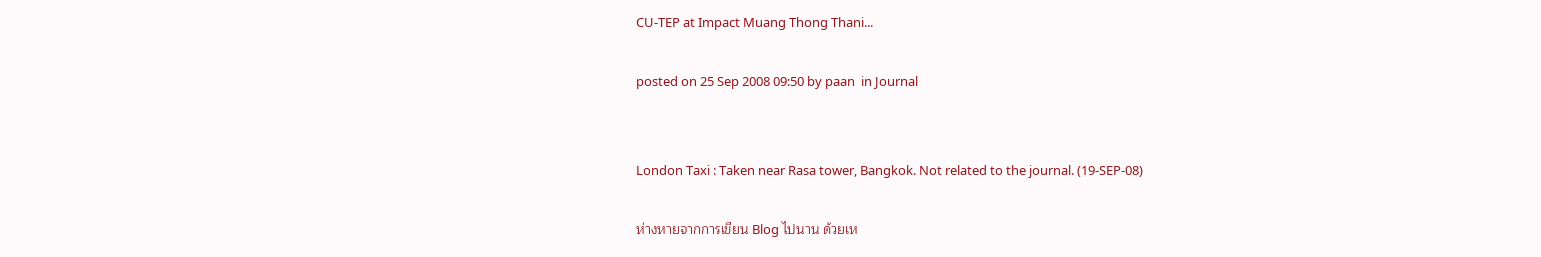CU-TEP at Impact Muang Thong Thani...

posted on 25 Sep 2008 09:50 by paan  in Journal


London Taxi : Taken near Rasa tower, Bangkok. Not related to the journal. (19-SEP-08)

ห่างหายจากการเขียน Blog ไปนาน ด้วยเห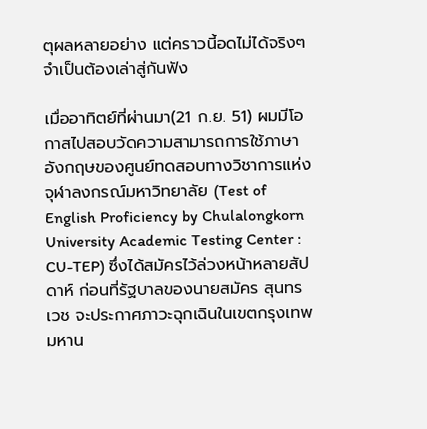ตุผลหลายอย่าง แต่คราวนี้อดไม่ได้จริงๆ จำเป็นต้องเล่าสู่กันฟัง

เมื่ออาทิตย์ที่ผ่านมา(21 ก.ย. 51) ผมมีโอกาสไปสอบวัดความสามารถการใช้ภาษาอังกฤษของศูนย์ทดสอบทางวิชาการแห่งจุฬาลงกรณ์มหาวิทยาลัย (Test of English Proficiency by Chulalongkorn University Academic Testing Center : CU-TEP) ซึ่งได้สมัครไว้ล่วงหน้าหลายสัปดาห์ ก่อนที่รัฐบาลของนายสมัคร สุนทรเวช จะประกาศภาวะฉุกเฉินในเขตกรุงเทพมหาน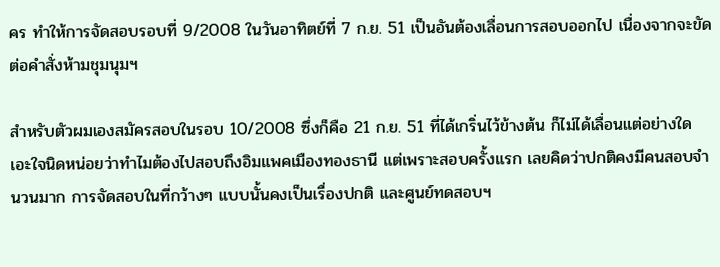คร ทำให้การจัดสอบรอบที่ 9/2008 ในวันอาทิตย์ที่ 7 ก.ย. 51 เป็นอันต้องเลื่อนการสอบออกไป เนื่องจากจะขัดต่อคำสั่งห้ามชุมนุมฯ

สำหรับตัวผมเองสมัครสอบในรอบ 10/2008 ซึ่งก็คือ 21 ก.ย. 51 ที่ได้เกริ่นไว้ข้างต้น ก็ไม่ได้เลื่อนแต่อย่างใด เอะใจนิดหน่อยว่าทำไมต้องไปสอบถึงอิมแพคเมืองทองธานี แต่เพราะสอบครั้งแรก เลยคิดว่าปกติคงมีคนสอบจำนวนมาก การจัดสอบในที่กว้างๆ แบบนั้นคงเป็นเรื่องปกติ และศูนย์ทดสอบฯ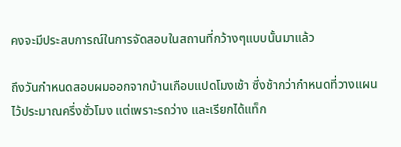คงจะมีประสบการณ์ในการจัดสอบในสถานที่กว้างๆแบบนั้นมาแล้ว

ถึงวันกำหนดสอบผมออกจากบ้านเกือบแปดโมงเช้า ซึ่งช้ากว่ากำหนดที่วางแผนไว้ประมาณครึ่งชั่วโมง แต่เพราะรถว่าง และเรียกได้แท็ก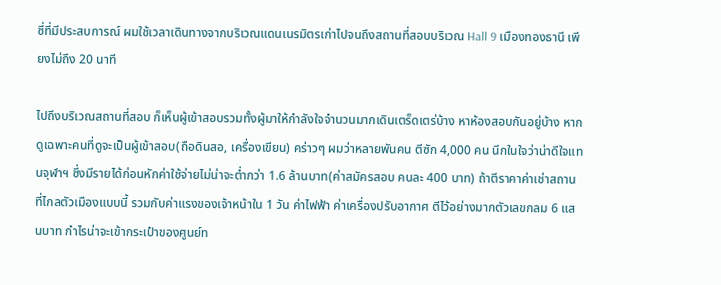ซี่ที่มีประสบการณ์ ผมใช้เวลาเดินทางจากบริเวณแดนเนรมิตรเก่าไปจนถึงสถานที่สอบบริเวณ Hall 9 เมืองทองธานี เพียงไม่ถึง 20 นาที

ไปถึงบริเวณสถานที่สอบ ก็เห็นผู้เข้าสอบรวมทั้งผู้มาให้กำลังใจจำนวนมากเดินเตร็ดเตร่บ้าง หาห้องสอบกันอยู่บ้าง หากดูเฉพาะคนที่ดูจะเป็นผู้เข้าสอบ(ถือดินสอ, เครื่องเขียน) คร่าวๆ ผมว่าหลายพันคน ตีซัก 4,000 คน นึกในใจว่าน่าดีใจแทนจุฬาฯ ซึ่งมีรายได้ก่อนหักค่าใช้จ่ายไม่น่าจะต่ำกว่า 1.6 ล้านบาท(ค่าสมัครสอบ คนละ 400 บาท) ถ้าตีราคาค่าเช่าสถานที่ไกลตัวเมืองแบบนี้ รวมกับค่าแรงของเจ้าหน้าใน 1 วัน ค่าไฟฟ้า ค่าเครื่องปรับอากาศ ตีไว้อย่างมากตัวเลขกลม 6 แสนบาท กำไรน่าจะเข้ากระเป๋าของศูนย์ท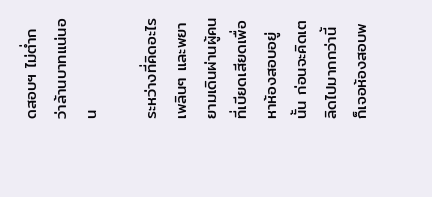ดสอบฯ ไม่ต่ำกว่าล้านบาทแน่นอน

ระหว่างที่คิดอะไรเพลินๆ และพยายามเดินผ่านผู้คนที่เบียดเสียดเพื่อหาห้องสอบอยู่นั้น ก่อนจะคิดเตลิดไปมากกว่านี้ ก็เจอห้องสอบพ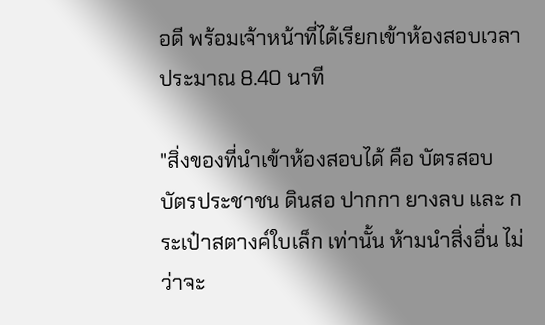อดี พร้อมเจ้าหน้าที่ได้เรียกเข้าห้องสอบเวลาประมาณ 8.40 นาที

"สิ่งของที่นำเข้าห้องสอบได้ คือ บัตรสอบ บัตรประชาชน ดินสอ ปากกา ยางลบ และ กระเป๋าสตางค์ใบเล็ก เท่านั้น ห้ามนำสิ่งอื่น ไม่ว่าจะ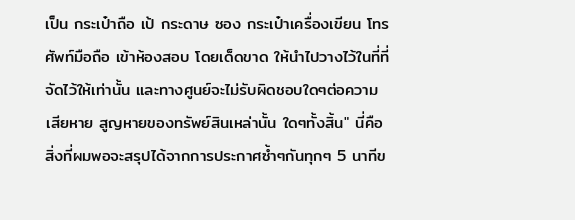เป็น กระเป๋าถือ เป้ กระดาษ ซอง กระเป๋าเครื่องเขียน โทรศัพท์มือถือ เข้าห้องสอบ โดยเด็ดขาด ให้นำไปวางไว้ในที่ที่จัดไว้ให้เท่านั้น และทางศูนย์จะไม่รับผิดชอบใดๆต่อความเสียหาย สูญหายของทรัพย์สินเหล่านั้น ใดๆทั้งสิ้น" นี่คือสิ่งที่ผมพอจะสรุปได้จากการประกาศซ้ำๆกันทุกๆ 5 นาทีข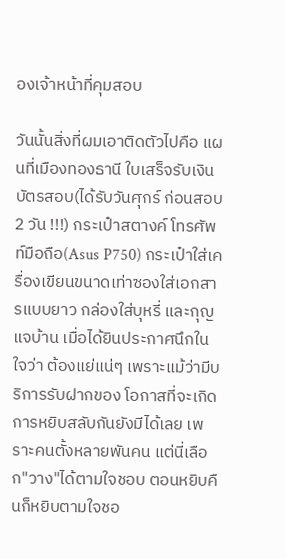องเจ้าหน้าที่คุมสอบ

วันนั้นสิ่งที่ผมเอาติดตัวไปคือ แผนที่เมืองทองธานี ใบเสร็จรับเงิน บัตรสอบ(ได้รับวันศุกร์ ก่อนสอบ 2 วัน !!!) กระเป๋าสตางค์ โทรศัพท์มือถือ(Asus P750) กระเป๋าใส่เครื่องเขียนขนาดเท่าซองใส่เอกสารแบบยาว กล่องใส่บุหรี่ และกุญแจบ้าน เมื่อได้ยินประกาศนึกในใจว่า ต้องแย่แน่ๆ เพราะแม้ว่ามีบริการรับฝากของ โอกาสที่จะเกิดการหยิบสลับกันยังมีได้เลย เพราะคนตั้งหลายพันคน แต่นี่เลือก"วาง"ได้ตามใจชอบ ตอนหยิบคืนก็หยิบตามใจชอ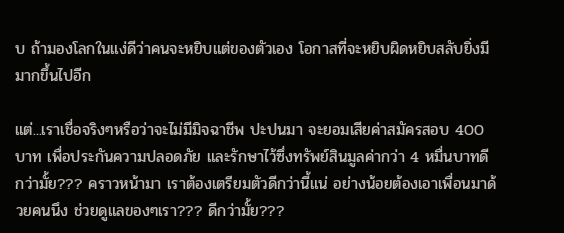บ ถ้ามองโลกในแง่ดีว่าคนจะหยิบแต่ของตัวเอง โอกาสที่จะหยิบผิดหยิบสลับยิ่งมีมากขึ้นไปอีก

แต่...เราเชื่อจริงๆหรือว่าจะไม่มีมิจฉาชีพ ปะปนมา จะยอมเสียค่าสมัครสอบ 400 บาท เพื่อประกันความปลอดภัย และรักษาไว้ซึ่งทรัพย์สินมูลค่ากว่า 4 หมื่นบาทดีกว่ามั้ย??? คราวหน้ามา เราต้องเตรียมตัวดีกว่านี้แน่ อย่างน้อยต้องเอาเพื่อนมาด้วยคนนึง ช่วยดูแลของๆเรา??? ดีกว่ามั้ย???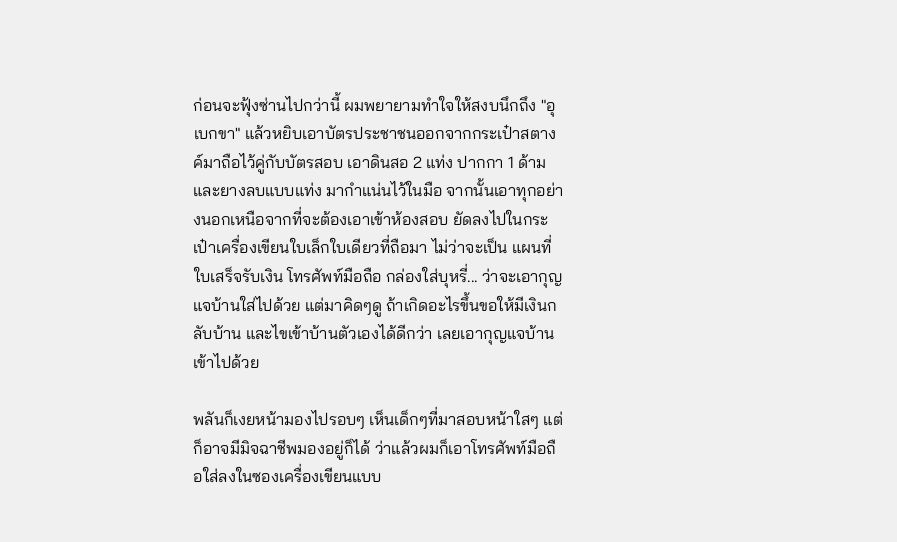ก่อนจะฟุ้งซ่านไปกว่านี้ ผมพยายามทำใจให้สงบนึกถึง "อุเบกขา" แล้วหยิบเอาบัตรประชาชนออกจากกระเป๋าสตางค์มาถือไว้คู่กับบัตรสอบ เอาดินสอ 2 แท่ง ปากกา 1 ด้าม และยางลบแบบแท่ง มากำแน่นไว้ในมือ จากนั้นเอาทุกอย่างนอกเหนือจากที่จะต้องเอาเข้าห้องสอบ ยัดลงไปในกระเป๋าเครื่องเขียนใบเล็กใบเดียวที่ถือมา ไม่ว่าจะเป็น แผนที่ ใบเสร็จรับเงิน โทรศัพท์มือถือ กล่องใส่บุหรี่... ว่าจะเอากุญแจบ้านใส่ไปด้วย แต่มาคิดๆดู ถ้าเกิดอะไรขึ้นขอให้มีเงินกลับบ้าน และไขเข้าบ้านตัวเองได้ดีกว่า เลยเอากุญแจบ้านเข้าไปด้วย

พลันก็เงยหน้ามองไปรอบๆ เห็นเด็กๆที่มาสอบหน้าใสๆ แต่ก็อาจมีมิจฉาชีพมองอยู่ก็ได้ ว่าแล้วผมก็เอาโทรศัพท์มือถือใส่ลงในซองเครื่องเขียนแบบ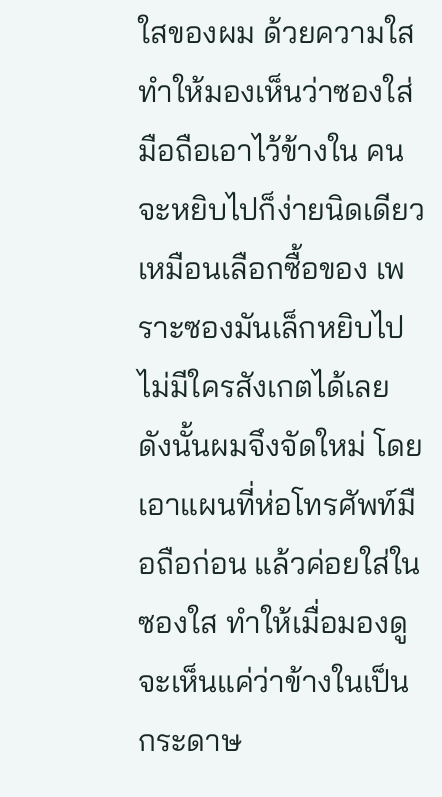ใสของผม ด้วยความใสทำให้มองเห็นว่าซองใส่มือถือเอาไว้ข้างใน คนจะหยิบไปก็ง่ายนิดเดียวเหมือนเลือกซื้อของ เพราะซองมันเล็กหยิบไปไม่มีใครสังเกตได้เลย ดังนั้นผมจึงจัดใหม่ โดยเอาแผนที่ห่อโทรศัพท์มือถือก่อน แล้วค่อยใส่ในซองใส ทำให้เมื่อมองดูจะเห็นแค่ว่าข้างในเป็นกระดาษ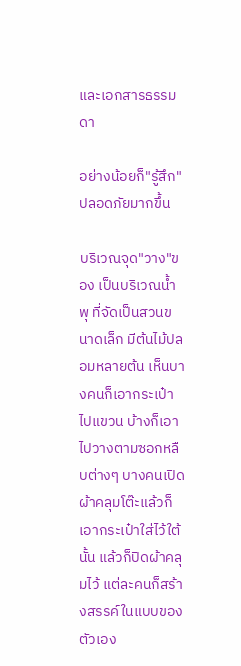และเอกสารธรรมดา

อย่างน้อยก็"รู้สึก"ปลอดภัยมากขึ้น

บริเวณจุด"วาง"ของ เป็นบริเวณน้ำพุ ที่จัดเป็นสวนขนาดเล็ก มีต้นไม้ปลอมหลายต้น เห็นบางคนก็เอากระเป๋าไปแขวน บ้างก็เอาไปวางตามซอกหลืบต่างๆ บางคนเปิดผ้าคลุมโต๊ะแล้วก็เอากระเป๋าใส่ไว้ใต้นั้น แล้วก็ปิดผ้าคลุมไว้ แต่ละคนก็สร้างสรรค์ในแบบของตัวเอง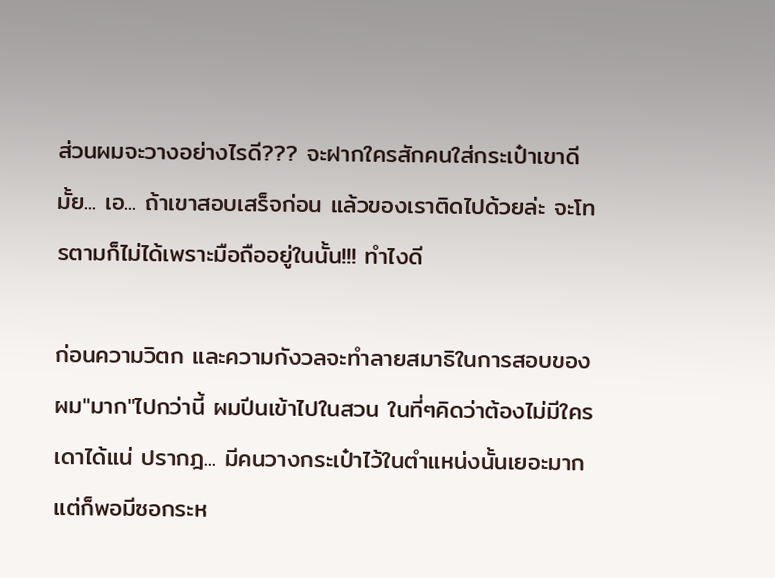ส่วนผมจะวางอย่างไรดี??? จะฝากใครสักคนใส่กระเป๋าเขาดีมั้ย... เอ... ถ้าเขาสอบเสร็จก่อน แล้วของเราติดไปด้วยล่ะ จะโทรตามก็ไม่ได้เพราะมือถืออยู่ในนั้น!!! ทำไงดี

ก่อนความวิตก และความกังวลจะทำลายสมาธิในการสอบของผม"มาก"ไปกว่านี้ ผมปีนเข้าไปในสวน ในที่ๆคิดว่าต้องไม่มีใครเดาได้แน่ ปรากฎ... มีคนวางกระเป๋าไว้ในตำแหน่งนั้นเยอะมาก แต่ก็พอมีซอกระห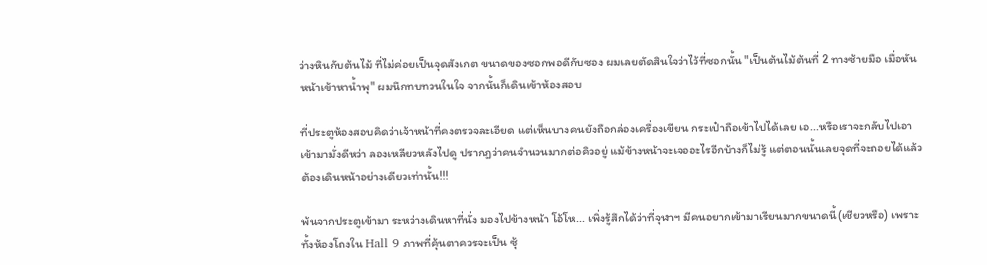ว่างหินกับต้นไม้ ที่ไม่ค่อยเป็นจุดสังเกต ขนาดของซอกพอดีกับซอง ผมเลยตัดสินใจว่าไว้ที่ซอกนั้น "เป็นต้นไม้ต้นที่ 2 ทางซ้ายมือ เมื่อหันหน้าเข้าหาน้ำพุ" ผมนึกทบทวนในใจ จากนั้นก็เดินเข้าห้องสอบ

ที่ประตูห้องสอบคิดว่าเจ้าหน้าที่คงตรวจละเอียด แต่เห็นบางคนยังถือกล่องเครื่องเขียน กระเป๋าถือเข้าไปได้เลย เอ...หรือเราจะกลับไปเอาเข้ามามั่งดีหว่า ลองเหลียวหลังไปดู ปรากฎว่าคนจำนวนมากต่อคิวอยู่ แม้ข้างหน้าจะเจออะไรอีกบ้างก็ไม่รู้ แต่ตอนนั้นเลยจุดที่จะถอยได้แล้ว ต้องเดินหน้าอย่างเดียวเท่านั้น!!!

พ้นจากประตูเข้ามา ระหว่างเดินหาที่นั่ง มองไปข้างหน้า โอ้โห... เพิ่งรู้สึกได้ว่าที่จุฬาฯ มีคนอยากเข้ามาเรียนมากขนาดนี้(เชียวหรือ) เพราะทั้งห้องโถงใน Hall 9 ภาพที่คุ้นตาควรจะเป็น ซุ้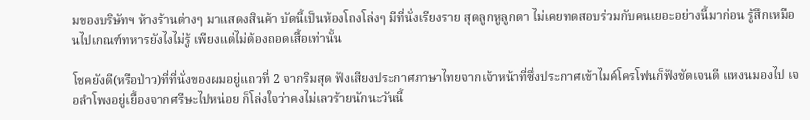มของบริษัทฯ ห้างร้านต่างๆ มาแสดงสินค้า บัดนี้เป็นห้องโถงโล่งๆ มีที่นั่งเรียงราย สุดลูกหูลูกตา ไม่เคยทดสอบร่วมกับคนเยอะอย่างนี้มาก่อน รู้สึกเหมือนไปเกณฑ์ทหารยังไงไม่รู้ เพียงแต่ไม่ต้องถอดเสื้อเท่านั้น

โชคยังดี(หรือป่าว)ที่ที่นั่งของผมอยู่แถวที่ 2 จากริมสุด ฟังเสียงประกาศภาษาไทยจากเจ้าหน้าที่ซึ่งประกาศเข้าไมค์โครโฟนก็ฟังชัดเจนดี แหงนมองไป เจอลำโพงอยู่เยื้องจากศรีษะไปหน่อย ก็โล่งใจว่าคงไม่เลวร้ายนักนะวันนี้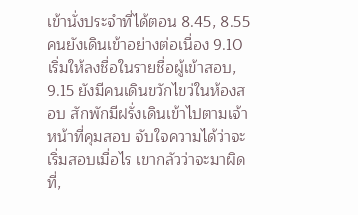เข้านั่งประจำที่ได้ตอน 8.45, 8.55 คนยังเดินเข้าอย่างต่อเนื่อง 9.10 เริ่มให้ลงชื่อในรายชื่อผู้เข้าสอบ, 9.15 ยังมีคนเดินขวักไขว่ในห้องสอบ สักพักมีฝรั่งเดินเข้าไปตามเจ้าหน้าที่คุมสอบ จับใจความได้ว่าจะเริ่มสอบเมื่อไร เขากลัวว่าจะมาผิดที่,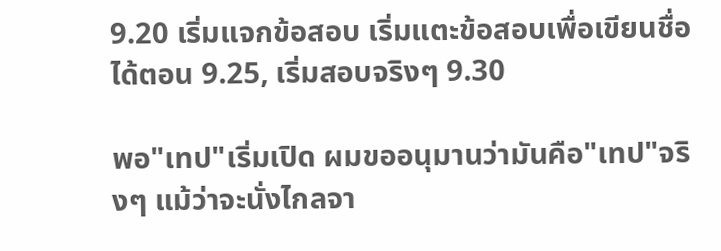9.20 เริ่มแจกข้อสอบ เริ่มแตะข้อสอบเพื่อเขียนชื่อได้ตอน 9.25, เริ่มสอบจริงๆ 9.30

พอ"เทป"เริ่มเปิด ผมขออนุมานว่ามันคือ"เทป"จริงๆ แม้ว่าจะนั่งไกลจา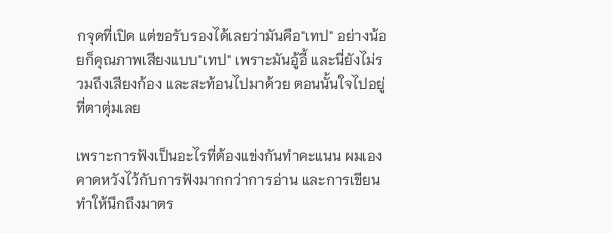กจุดที่เปิด แต่ขอรับรองได้เลยว่ามันคือ"เทป" อย่างน้อยก็คุณภาพเสียงแบบ"เทป" เพราะมันอู้อี้ และนี่ยังไม่รวมถึงเสียงก้อง และสะท้อนไปมาด้วย ตอนนั้นใจไปอยู่ที่ตาตุ่มเลย

เพราะการฟังเป็นอะไรที่ต้องแข่งกันทำคะแนน ผมเองคาดหวังไว้กับการฟังมากกว่าการอ่าน และการเขียน ทำให้นึกถึงมาตร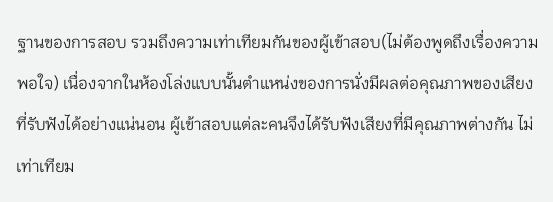ฐานของการสอบ รวมถึงความเท่าเทียมกันของผู้เข้าสอบ(ไม่ต้องพูดถึงเรื่องความพอใจ) เนื่องจากในห้องโล่งแบบนั้นตำแหน่งของการนั่งมีผลต่อคุณภาพของเสียงที่รับฟังได้อย่างแน่นอน ผู้เข้าสอบแต่ละคนจึงได้รับฟังเสียงที่มีคุณภาพต่างกัน ไม่เท่าเทียม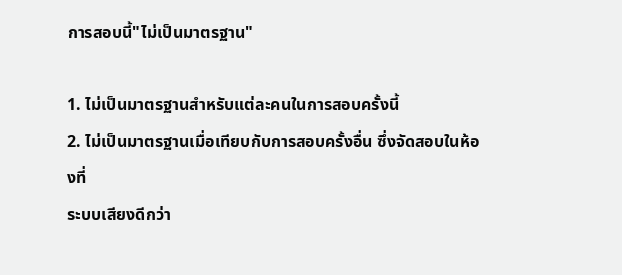การสอบนี้"ไม่เป็นมาตรฐาน"

1. ไม่เป็นมาตรฐานสำหรับแต่ละคนในการสอบครั้งนี้
2. ไม่เป็นมาตรฐานเมื่อเทียบกับการสอบครั้งอื่น ซึ่งจัดสอบในห้องที่
ระบบเสียงดีกว่า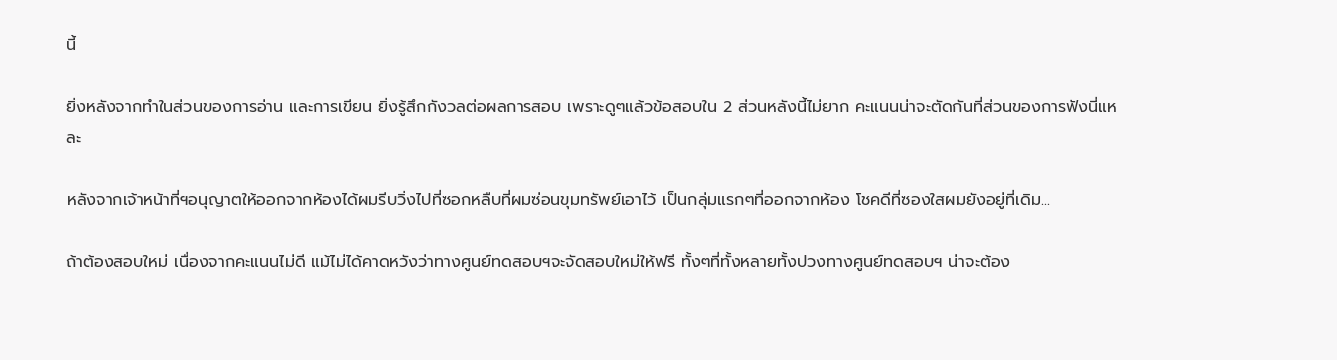นี้

ยิ่งหลังจากทำในส่วนของการอ่าน และการเขียน ยิ่งรู้สึกกังวลต่อผลการสอบ เพราะดูๆแล้วข้อสอบใน 2 ส่วนหลังนี้ไม่ยาก คะแนนน่าจะตัดกันที่ส่วนของการฟังนี่แหละ

หลังจากเจ้าหน้าที่ฯอนุญาตให้ออกจากห้องได้ผมรีบวิ่งไปที่ซอกหลืบที่ผมซ่อนขุมทรัพย์เอาไว้ เป็นกลุ่มแรกๆที่ออกจากห้อง โชคดีที่ซองใสผมยังอยู่ที่เดิม...

ถ้าต้องสอบใหม่ เนื่องจากคะแนนไม่ดี แม้ไม่ได้คาดหวังว่าทางศูนย์ทดสอบฯจะจัดสอบใหม่ให้ฟรี ทั้งๆที่ทั้งหลายทั้งปวงทางศูนย์ทดสอบฯ น่าจะต้อง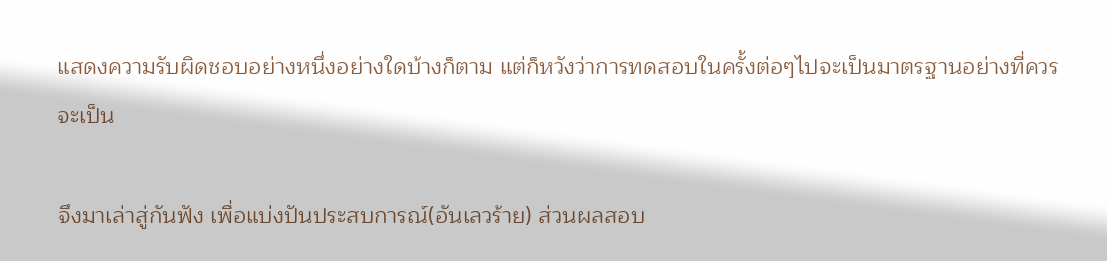แสดงความรับผิดชอบอย่างหนึ่งอย่างใดบ้างก็ตาม แต่ก็หวังว่าการทดสอบในครั้งต่อๆไปจะเป็นมาตรฐานอย่างที่ควรจะเป็น

จึงมาเล่าสู่กันฟัง เพื่อแบ่งปันประสบการณ์(อันเลวร้าย) ส่วนผลสอบ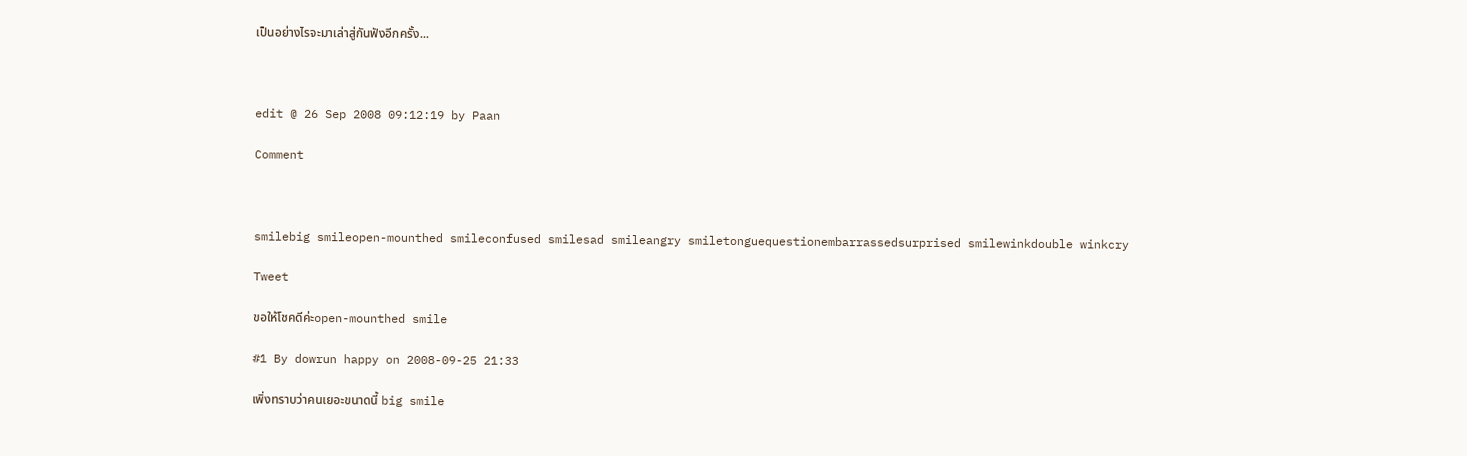เป็นอย่างไรจะมาเล่าสู่กันฟังอีกครั้ง...



edit @ 26 Sep 2008 09:12:19 by Paan

Comment



smilebig smileopen-mounthed smileconfused smilesad smileangry smiletonguequestionembarrassedsurprised smilewinkdouble winkcry

Tweet

ขอให้โชคดีค่ะopen-mounthed smile

#1 By dowrun happy on 2008-09-25 21:33

เพิ่งทราบว่าคนเยอะขนาดนี้ big smile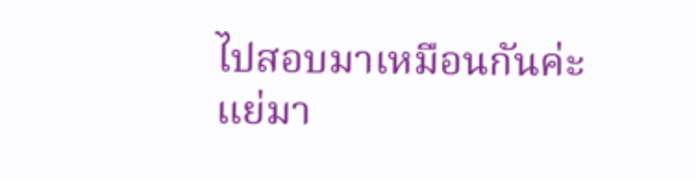ไปสอบมาเหมือนกันค่ะ แย่มา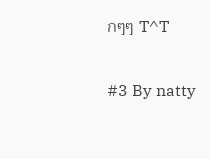กๆๆ T^T

#3 By natty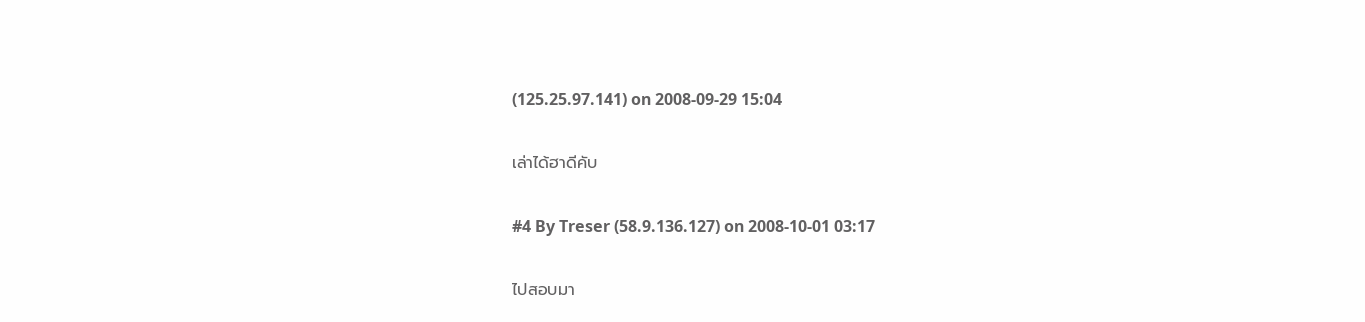(125.25.97.141) on 2008-09-29 15:04

เล่าได้ฮาดีคับ

#4 By Treser (58.9.136.127) on 2008-10-01 03:17

ไปสอบมา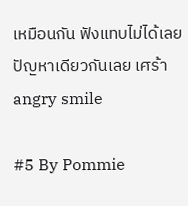เหมือนกัน ฟังแทบไม่ได้เลย ปัญหาเดียวกันเลย เศร้าangry smile

#5 By Pommie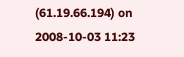(61.19.66.194) on 2008-10-03 11:23